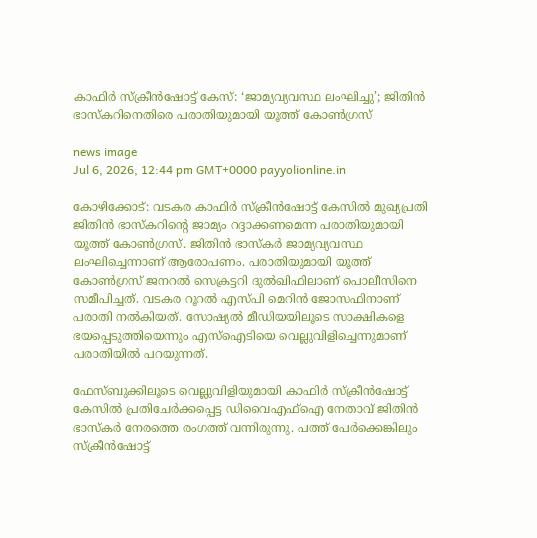കാഫിർ സ്‌ക്രീൻഷോട്ട് കേസ്: ‘ജാമ്യവ്യവസ്ഥ ലംഘിച്ചു’; ജിതിൻ ഭാസ്കറിനെതിരെ പരാതിയുമായി യൂത്ത് കോൺഗ്രസ്

news image
Jul 6, 2026, 12:44 pm GMT+0000 payyolionline.in

കോഴിക്കോട്: വടകര കാഫിർ സ്‌ക്രീൻഷോട്ട് കേസിൽ മുഖ്യപ്രതി ജിതിൻ ഭാസ്‌കറിന്റെ ജാമ്യം റദ്ദാക്കണമെന്ന പരാതിയുമായി യൂത്ത് കോൺഗ്രസ്. ജിതിൻ ഭാസ്‌കർ ജാമ്യവ്യവസ്ഥ ലംഘിച്ചെന്നാണ് ആരോപണം. പരാതിയുമായി യൂത്ത് കോൺഗ്രസ് ജനറൽ സെക്രട്ടറി ദുൽഖിഫിലാണ് പൊലീസിനെ സമീപിച്ചത്. വടകര റൂറൽ എസ്പി മെറിൻ ജോസഫിനാണ് പരാതി നൽകിയത്. സോഷ്യൽ മീഡിയയിലൂടെ സാക്ഷികളെ ഭയപ്പെടുത്തിയെന്നും എസ്‌ഐടിയെ വെല്ലുവിളിച്ചെന്നുമാണ് പരാതിയിൽ പറയുന്നത്.

ഫേസ്ബുക്കിലൂടെ വെല്ലുവിളിയുമായി കാഫിർ സ്‌ക്രീൻഷോട്ട് കേസിൽ പ്രതിചേർക്കപ്പെട്ട ഡിവൈഎഫ്ഐ നേതാവ് ജിതിൻ ഭാസ്‌കർ നേരത്തെ രംഗത്ത് വന്നിരുന്നു. പത്ത് പേർക്കെങ്കിലും സ്‌ക്രീൻഷോട്ട്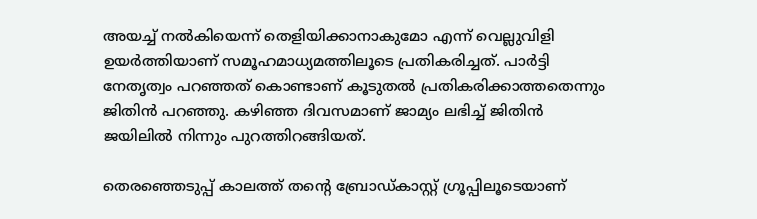അയച്ച് നൽകിയെന്ന് തെളിയിക്കാനാകുമോ എന്ന് വെല്ലുവിളി ഉയർത്തിയാണ് സമൂഹമാധ്യമത്തിലൂടെ പ്രതികരിച്ചത്. പാർട്ടി നേതൃത്വം പറഞ്ഞത് കൊണ്ടാണ് കൂടുതൽ പ്രതികരിക്കാത്തതെന്നും ജിതിൻ പറഞ്ഞു. കഴിഞ്ഞ ദിവസമാണ് ജാമ്യം ലഭിച്ച് ജിതിൻ ജയിലിൽ നിന്നും പുറത്തിറങ്ങിയത്.

തെരഞ്ഞെടുപ്പ് കാലത്ത് തന്റെ ബ്രോഡ്കാസ്റ്റ് ഗ്രൂപ്പിലൂടെയാണ്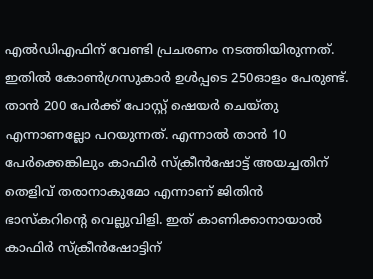എൽഡിഎഫിന് വേണ്ടി പ്രചരണം നടത്തിയിരുന്നത്. ഇതിൽ കോൺഗ്രസുകാർ ഉൾപ്പടെ 250ഓളം പേരുണ്ട്. താൻ 200 പേർക്ക് പോസ്റ്റ് ഷെയർ ചെയ്തു എന്നാണല്ലോ പറയുന്നത്. എന്നാൽ താൻ 10 പേർക്കെങ്കിലും കാഫിർ സ്‌ക്രീൻഷോട്ട് അയച്ചതിന് തെളിവ് തരാനാകുമോ എന്നാണ് ജിതിൻ ഭാസ്‌കറിന്റെ വെല്ലുവിളി. ഇത് കാണിക്കാനായാൽ കാഫിർ സ്‌ക്രീൻഷോട്ടിന്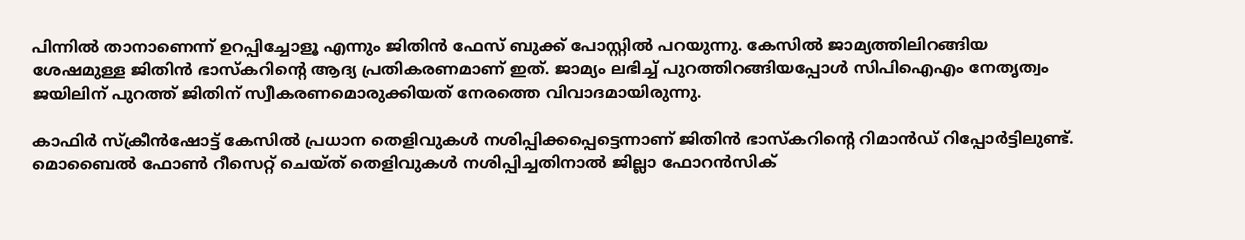പിന്നിൽ താനാണെന്ന് ഉറപ്പിച്ചോളൂ എന്നും ജിതിൻ ഫേസ് ബുക്ക് പോസ്റ്റിൽ പറയുന്നു. കേസിൽ ജാമ്യത്തിലിറങ്ങിയ ശേഷമുള്ള ജിതിൻ ഭാസ്‌കറിന്റെ ആദ്യ പ്രതികരണമാണ് ഇത്. ജാമ്യം ലഭിച്ച് പുറത്തിറങ്ങിയപ്പോൾ സിപിഐഎം നേതൃത്വം ജയിലിന് പുറത്ത് ജിതിന് സ്വീകരണമൊരുക്കിയത് നേരത്തെ വിവാദമായിരുന്നു.

കാഫിർ സ്‌ക്രീൻഷോട്ട് കേസിൽ പ്രധാന തെളിവുകൾ നശിപ്പിക്കപ്പെട്ടെന്നാണ് ജിതിൻ ഭാസ്കറിന്റെ റിമാൻഡ് റിപ്പോർട്ടിലുണ്ട്. മൊബൈൽ ഫോൺ റീസെറ്റ് ചെയ്ത് തെളിവുകൾ നശിപ്പിച്ചതിനാൽ ജില്ലാ ഫോറൻസിക്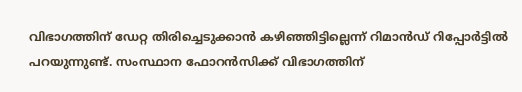വിഭാഗത്തിന് ഡേറ്റ തിരിച്ചെടുക്കാൻ കഴിഞ്ഞിട്ടില്ലെന്ന് റിമാൻഡ് റിപ്പോർട്ടിൽ പറയുന്നുണ്ട്. സംസ്ഥാന ഫോറൻസിക്ക് വിഭാഗത്തിന്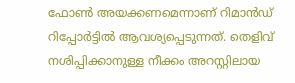ഫോൺ അയക്കണമെന്നാണ് റിമാൻഡ് റിപ്പോർട്ടിൽ ആവശ്യപ്പെടുന്നത്. തെളിവ് നശിപ്പിക്കാനുള്ള നീക്കം അറസ്റ്റിലായ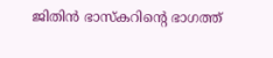ജിതിൻ ഭാസ്‌കറിന്റെ ഭാഗത്ത്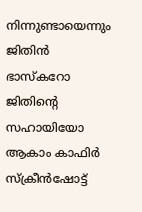നിന്നുണ്ടായെന്നും ജിതിൻ ഭാസ്‌കറോ ജിതിന്റെ സഹായിയോ ആകാം കാഫിർ സ്‌ക്രീൻഷോട്ട്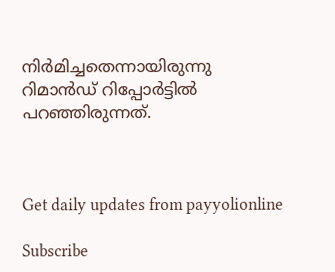നിർമിച്ചതെന്നായിരുന്നു റിമാൻഡ് റിപ്പോർട്ടിൽ പറഞ്ഞിരുന്നത്.



Get daily updates from payyolionline

Subscribe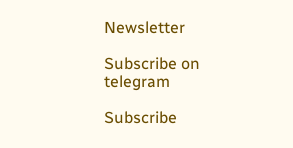Newsletter

Subscribe on telegram

Subscribe